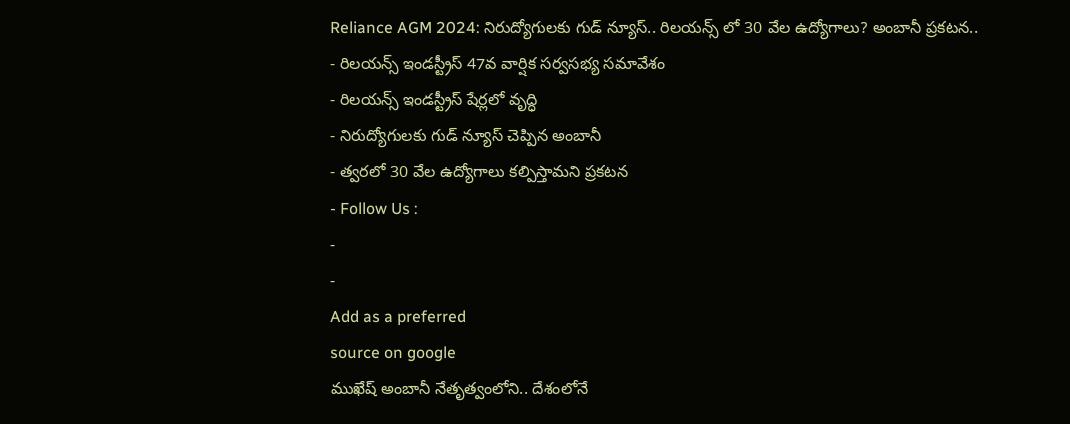Reliance AGM 2024: నిరుద్యోగులకు గుడ్ న్యూస్.. రిలయన్స్ లో 30 వేల ఉద్యోగాలు? అంబానీ ప్రకటన..
- రిలయన్స్ ఇండస్ట్రీస్ 47వ వార్షిక సర్వసభ్య సమావేశం
- రిలయన్స్ ఇండస్ట్రీస్ షేర్లలో వృద్ధి
- నిరుద్యోగులకు గుడ్ న్యూస్ చెప్పిన అంబానీ
- త్వరలో 30 వేల ఉద్యోగాలు కల్పిస్తామని ప్రకటన
- Follow Us :
-
-
Add as a preferred
source on google
ముఖేష్ అంబానీ నేతృత్వంలోని.. దేశంలోనే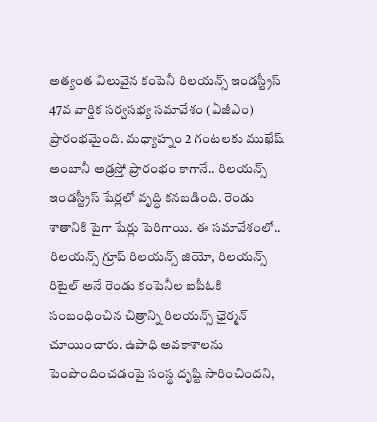అత్యంత విలువైన కంపెనీ రిలయన్స్ ఇండస్ట్రీస్ 47వ వార్షిక సర్వసభ్య సమావేశం (ఏజీఎం) ప్రారంభమైంది. మధ్యాహ్నం 2 గంటలకు ముఖేష్ అంబానీ అడ్రస్తో ప్రారంభం కాగానే.. రిలయన్స్ ఇండస్ట్రీస్ షేర్లలో వృద్ధి కనబడింది. రెండు శాతానికి పైగా షేర్లు పెరిగాయి. ఈ సమావేశంలో.. రిలయన్స్ గ్రూప్ రిలయన్స్ జియో, రిలయన్స్ రిటైల్ అనే రెండు కంపెనీల ఐపీఓకి సంబంధించిన చిత్రాన్ని రిలయన్స్ ఛైర్మన్ చూయించారు. ఉపాధి అవకాశాలను పెంపొందించడంపై సంస్థ దృష్టి సారించిందని,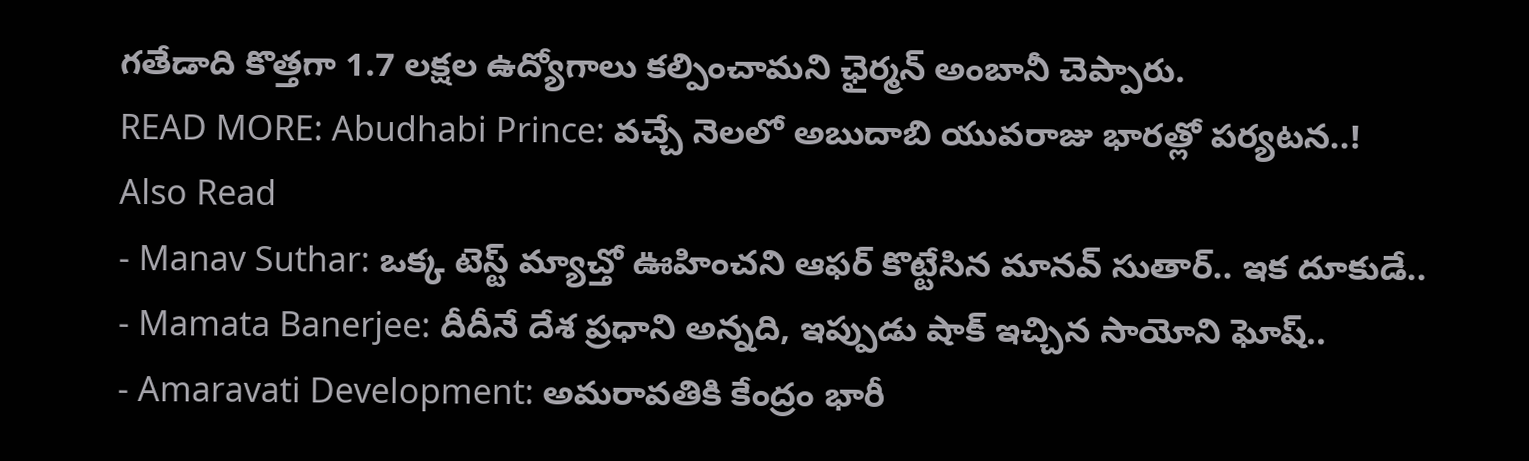గతేడాది కొత్తగా 1.7 లక్షల ఉద్యోగాలు కల్పించామని ఛైర్మన్ అంబానీ చెప్పారు.
READ MORE: Abudhabi Prince: వచ్చే నెలలో అబుదాబి యువరాజు భారత్లో పర్యటన..!
Also Read
- Manav Suthar: ఒక్క టెస్ట్ మ్యాచ్తో ఊహించని ఆఫర్ కొట్టేసిన మానవ్ సుతార్.. ఇక దూకుడే..
- Mamata Banerjee: దీదీనే దేశ ప్రధాని అన్నది, ఇప్పుడు షాక్ ఇచ్చిన సాయోని ఘోష్..
- Amaravati Development: అమరావతికి కేంద్రం భారీ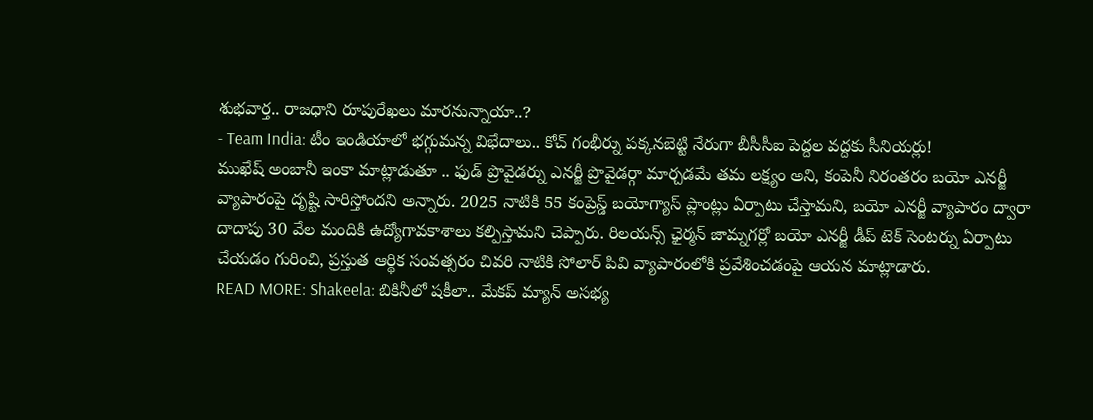శుభవార్త.. రాజధాని రూపురేఖలు మారనున్నాయా..?
- Team India: టీం ఇండియాలో భగ్గుమన్న విభేదాలు.. కోచ్ గంభీర్ను పక్కనబెట్టి నేరుగా బీసీసీఐ పెద్దల వద్దకు సీనియర్లు!
ముఖేష్ అంబానీ ఇంకా మాట్లాడుతూ .. ఫుడ్ ప్రొవైడర్ను ఎనర్జీ ప్రొవైడర్గా మార్చడమే తమ లక్ష్యం అని, కంపెనీ నిరంతరం బయో ఎనర్జీ వ్యాపారంపై దృష్టి సారిస్తోందని అన్నారు. 2025 నాటికి 55 కంప్రెస్డ్ బయోగ్యాస్ ప్లాంట్లు ఏర్పాటు చేస్తామని, బయో ఎనర్జీ వ్యాపారం ద్వారా దాదాపు 30 వేల మందికి ఉద్యోగావకాశాలు కల్పిస్తామని చెప్పారు. రిలయన్స్ ఛైర్మన్ జామ్నగర్లో బయో ఎనర్జీ డీప్ టెక్ సెంటర్ను ఏర్పాటు చేయడం గురించి, ప్రస్తుత ఆర్థిక సంవత్సరం చివరి నాటికి సోలార్ పివి వ్యాపారంలోకి ప్రవేశించడంపై ఆయన మాట్లాడారు.
READ MORE: Shakeela: బికినీలో షకీలా.. మేకప్ మ్యాన్ అసభ్య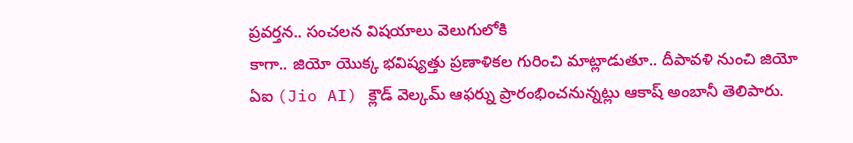ప్రవర్తన.. సంచలన విషయాలు వెలుగులోకి
కాగా.. జియో యొక్క భవిష్యత్తు ప్రణాళికల గురించి మాట్లాడుతూ.. దీపావళి నుంచి జియో ఏఐ (Jio AI) క్లౌడ్ వెల్కమ్ ఆఫర్ను ప్రారంభించనున్నట్లు ఆకాష్ అంబానీ తెలిపారు.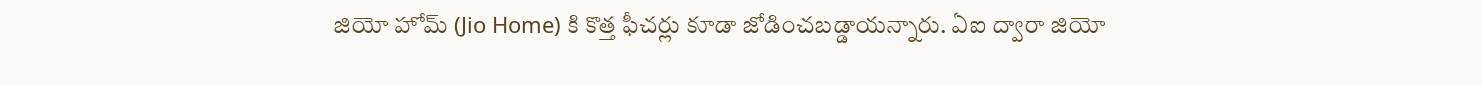జియో హోమ్ (Jio Home) కి కొత్త ఫీచర్లు కూడా జోడించబడ్డాయన్నారు. ఏఐ ద్వారా జియో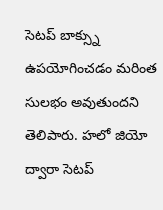సెటప్ బాక్స్ను ఉపయోగించడం మరింత సులభం అవుతుందని తెలిపారు. హలో జియో ద్వారా సెటప్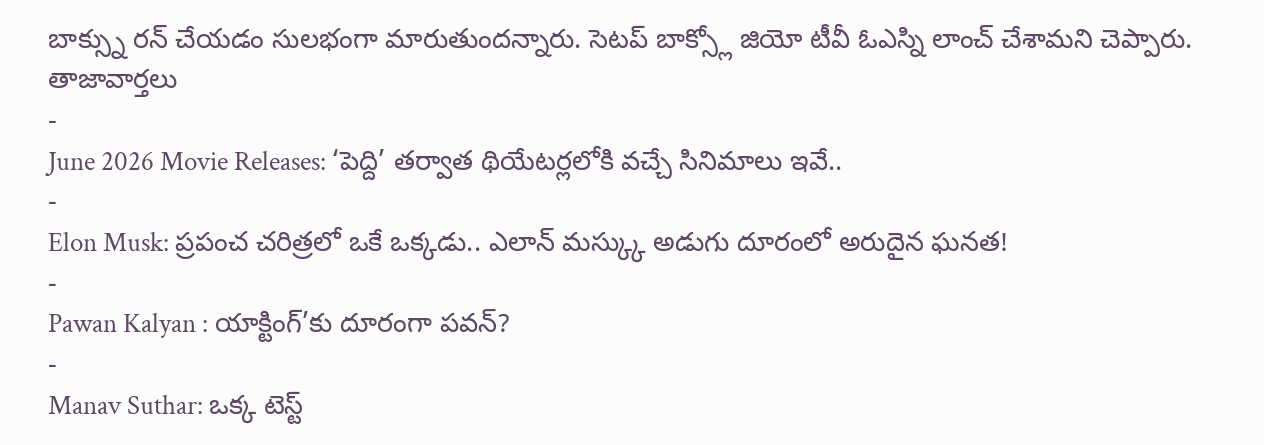బాక్స్ను రన్ చేయడం సులభంగా మారుతుందన్నారు. సెటప్ బాక్స్లో జియో టీవీ ఓఎస్ని లాంచ్ చేశామని చెప్పారు.
తాజావార్తలు
-
June 2026 Movie Releases: ‘పెద్ది’ తర్వాత థియేటర్లలోకి వచ్చే సినిమాలు ఇవే..
-
Elon Musk: ప్రపంచ చరిత్రలో ఒకే ఒక్కడు.. ఎలాన్ మస్క్కు అడుగు దూరంలో అరుదైన ఘనత!
-
Pawan Kalyan : యాక్టింగ్’కు దూరంగా పవన్?
-
Manav Suthar: ఒక్క టెస్ట్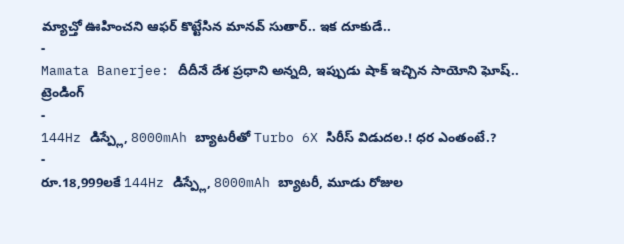మ్యాచ్తో ఊహించని ఆఫర్ కొట్టేసిన మానవ్ సుతార్.. ఇక దూకుడే..
-
Mamata Banerjee: దీదీనే దేశ ప్రధాని అన్నది, ఇప్పుడు షాక్ ఇచ్చిన సాయోని ఘోష్..
ట్రెండింగ్
-
144Hz డిస్ప్లే, 8000mAh బ్యాటరీతో Turbo 6X సిరీస్ విడుదల.! ధర ఎంతంటే.?
-
రూ.18,999లకే 144Hz డిస్ప్లే, 8000mAh బ్యాటరీ, మూడు రోజుల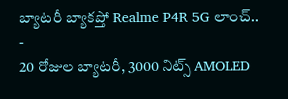బ్యాటరీ బ్యాకప్తో Realme P4R 5G లాంచ్..
-
20 రోజుల బ్యాటరీ, 3000 నిట్స్ AMOLED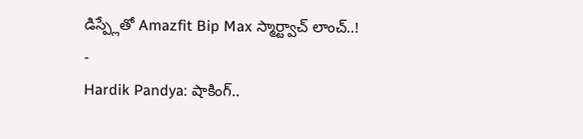డిస్ప్లేతో Amazfit Bip Max స్మార్ట్వాచ్ లాంచ్..!
-
Hardik Pandya: షాకింగ్..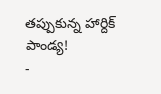తప్పుకున్న హార్దిక్ పాండ్య!
-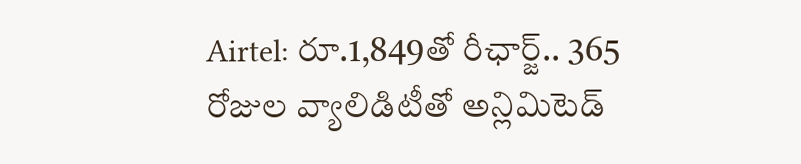Airtel: రూ.1,849తో రీఛార్జ్.. 365 రోజుల వ్యాలిడిటీతో అన్లిమిటెడ్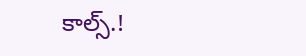కాల్స్.!